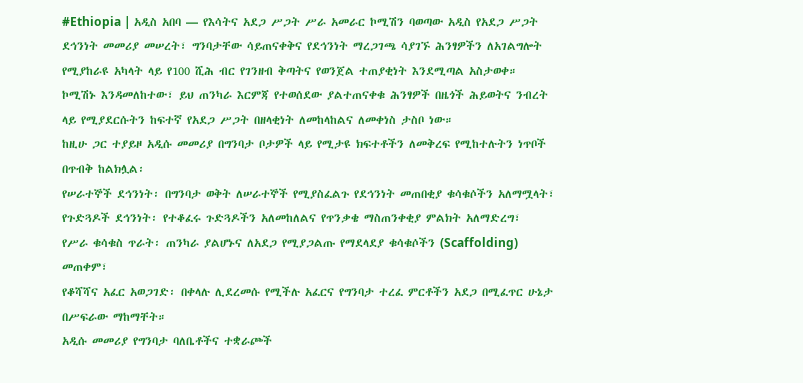#Ethiopia | አዲስ አበባ — የእሳትና አደጋ ሥጋት ሥራ አመራር ኮሚሽን ባወጣው አዲስ የአደጋ ሥጋት ደኅንነት መመሪያ መሠረት፣ ግንባታቸው ሳይጠናቀቅና የደኅንነት ማረጋገጫ ሳያገኙ ሕንፃዎችን ለአገልግሎት የሚያከራዩ አካላት ላይ የ100 ሺሕ ብር የገንዘብ ቅጣትና የወንጀል ተጠያቂነት እንደሚጣል አስታወቀ።
ኮሚሽኑ እንዳመለከተው፣ ይህ ጠንካራ እርምጃ የተወሰደው ያልተጠናቀቁ ሕንፃዎች በዜጎች ሕይወትና ንብረት ላይ የሚያደርሱትን ከፍተኛ የአደጋ ሥጋት በዘላቂነት ለመከላከልና ለመቀነስ ታስቦ ነው።
ከዚሁ ጋር ተያይዞ አዲሱ መመሪያ በግንባታ ቦታዎች ላይ የሚታዩ ክፍተቶችን ለመቅረፍ የሚከተሉትን ነጥቦች በጥብቅ ከልክሏል፡
የሠራተኞች ደኅንነት፡ በግንባታ ወቅት ለሠራተኞች የሚያስፈልጉ የደኅንነት መጠበቂያ ቁሳቁሶችን አለማሟላት፣
የጉድጓዶች ደኅንነት፡ የተቆፈሩ ጉድጓዶችን አለመከለልና የጥንቃቄ ማስጠንቀቂያ ምልክት አለማድረግ፣
የሥራ ቁሳቁስ ጥራት፡ ጠንካራ ያልሆኑና ለአደጋ የሚያጋልጡ የማደላደያ ቁሳቁሶችን (Scaffolding) መጠቀም፣
የቆሻሻና አፈር አወጋገድ፡ በቀላሉ ሊደረመሱ የሚችሉ አፈርና የግንባታ ተረፈ ምርቶችን አደጋ በሚፈጥር ሁኔታ በሥፍራው ማከማቸት።
አዲሱ መመሪያ የግንባታ ባለቤቶችና ተቋራጮች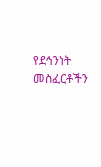የደኅንነት መስፈርቶችን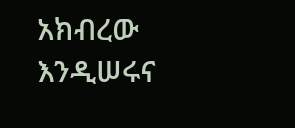አክብረው እንዲሠሩና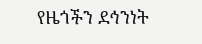የዜጎችን ደኅንነት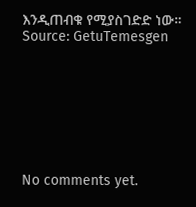እንዲጠብቁ የሚያስገድድ ነው።
Source: GetuTemesgen








No comments yet.